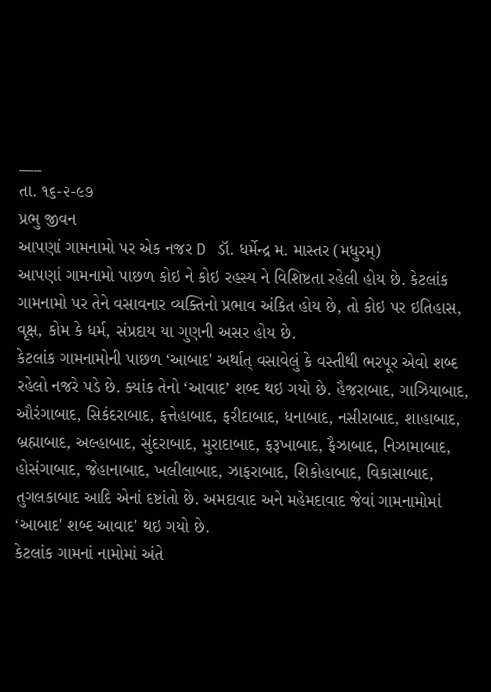___
તા. ૧૬-૨-૯૭
પ્રભુ જીવન
આપણાં ગામનામો પર એક નજર D ડૉ. ધર્મેન્દ્ર મ. માસ્તર (મધુરમ્)
આપણાં ગામનામો પાછળ કોઇ ને કોઇ રહસ્ય ને વિશિષ્ટતા રહેલી હોય છે. કેટલાંક ગામનામો પર તેને વસાવનાર વ્યક્તિનો પ્રભાવ અંકિત હોય છે, તો કોઇ પર ઇતિહાસ, વૃક્ષ, કોમ કે ધર્મ, સંપ્રદાય યા ગુણની અસર હોય છે.
કેટલાંક ગામનામોની પાછળ ‘આબાદ' અર્થાત્ વસાવેલું કે વસ્તીથી ભરપૂર એવો શબ્દ રહેલો નજરે પડે છે. ક્યાંક તેનો ‘આવાદ’ શબ્દ થઇ ગયો છે. હૈજરાબાદ, ગાઝિયાબાદ, ઔરંગાબાદ, સિકંદરાબાદ, ફત્તેહાબાદ, ફરીદાબાદ, ધનાબાદ, નસીરાબાદ, શાહાબાદ, બ્રહ્માબાદ, અલ્હાબાદ, સુંદરાબાદ, મુરાદાબાદ, ફરૂખાબાદ, ફૈઝાબાદ, નિઝામાબાદ, હોસંગાબાદ, જેહાનાબાદ, ખલીલાબાદ, ઝાફરાબાદ, શિકોહાબાદ, વિકાસાબાદ, તુગલકાબાદ આદિ એનાં દષ્ટાંતો છે. અમદાવાદ અને મહેમદાવાદ જેવાં ગામનામોમાં ‘આબાદ' શબ્દ આવાદ' થઇ ગયો છે.
કેટલાંક ગામનાં નામોમાં અંતે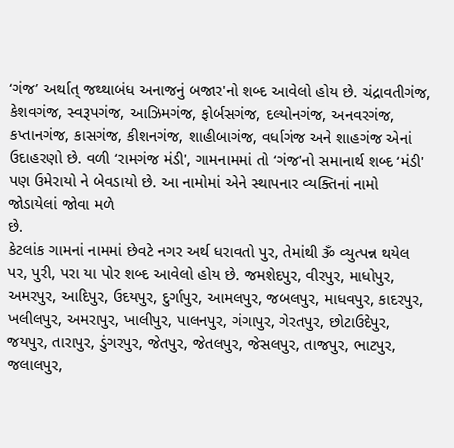‘ગંજ’ અર્થાત્ જથ્થાબંધ અનાજનું બજાર'નો શબ્દ આવેલો હોય છે. ચંદ્રાવતીગંજ, કેશવગંજ, સ્વરૂપગંજ, આઝિમગંજ, ફોર્બસગંજ, દલ્યોનગંજ, અનવરગંજ, કપ્તાનગંજ, કાસગંજ, કીશનગંજ, શાહીબાગંજ, વર્ધાગંજ અને શાહગંજ એનાં ઉદાહરણો છે. વળી ‘રામગંજ મંડી', ગામનામમાં તો ‘ગંજ'નો સમાનાર્થ શબ્દ ‘મંડી' પણ ઉમેરાયો ને બેવડાયો છે. આ નામોમાં એને સ્થાપનાર વ્યક્તિનાં નામો જોડાયેલાં જોવા મળે
છે.
કેટલાંક ગામનાં નામમાં છેવટે નગર અર્થ ધરાવતો પુર, તેમાંથી ૐ વ્યુત્પન્ન થયેલ પર, પુરી, પરા યા પોર શબ્દ આવેલો હોય છે. જમશેદપુર, વીરપુર, માધોપુર, અમરપુર, આદિપુર, ઉદયપુર, દુર્ગાપુર, આમલપુર, જબલપુર, માધવપુર, કાદરપુર, ખલીલપુર, અમરાપુર, ખાલીપુર, પાલનપુર, ગંગાપુર, ગેરતપુર, છોટાઉદેપુર, જયપુર, તારાપુર, ડુંગરપુર, જેતપુર, જેતલપુર, જેસલપુર, તાજપુર, ભાટપુર, જલાલપુર,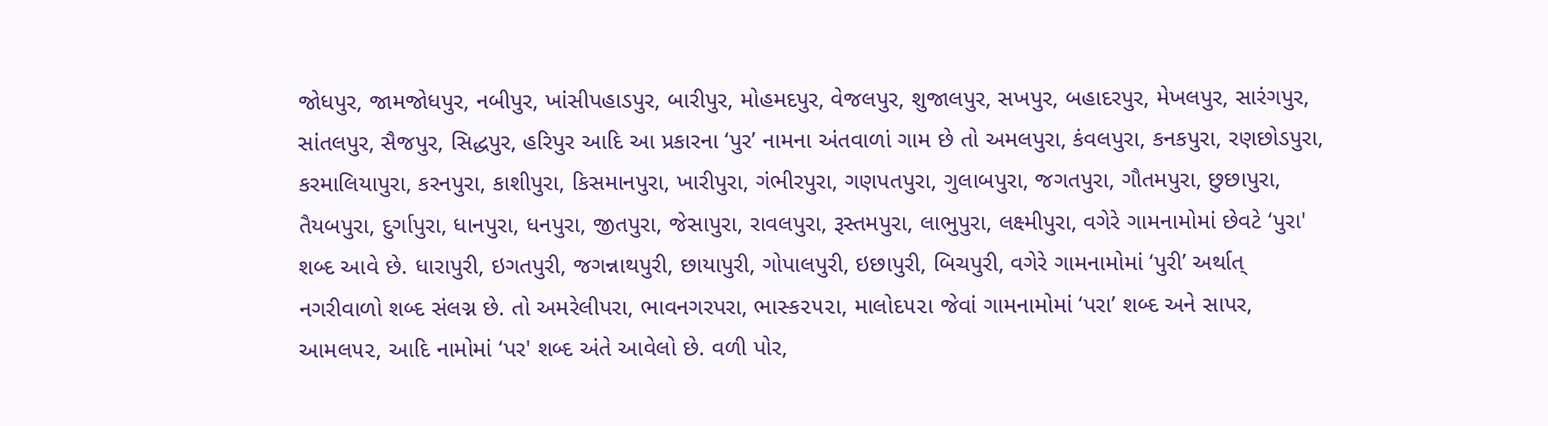જોધપુર, જામજોધપુર, નબીપુર, ખાંસીપહાડપુર, બારીપુર, મોહમદપુર, વેજલપુર, શુજાલપુર, સખપુર, બહાદરપુર, મેખલપુર, સારંગપુર, સાંતલપુર, સૈજપુર, સિદ્ધપુર, હરિપુર આદિ આ પ્રકારના ‘પુર’ નામના અંતવાળાં ગામ છે તો અમલપુરા, કંવલપુરા, કનકપુરા, રણછોડપુરા, કરમાલિયાપુરા, કરનપુરા, કાશીપુરા, કિસમાનપુરા, ખારીપુરા, ગંભીરપુરા, ગણપતપુરા, ગુલાબપુરા, જગતપુરા, ગૌતમપુરા, છુછાપુરા, તૈયબપુરા, દુર્ગાપુરા, ધાનપુરા, ધનપુરા, જીતપુરા, જેસાપુરા, રાવલપુરા, રૂસ્તમપુરા, લાભુપુરા, લક્ષ્મીપુરા, વગેરે ગામનામોમાં છેવટે ‘પુરા' શબ્દ આવે છે. ધારાપુરી, ઇગતપુરી, જગન્નાથપુરી, છાયાપુરી, ગોપાલપુરી, ઇછાપુરી, બિચપુરી, વગેરે ગામનામોમાં ‘પુરી’ અર્થાત્ નગરીવાળો શબ્દ સંલગ્ન છે. તો અમરેલીપરા, ભાવનગરપરા, ભાસ્ક૨૫૨ા, માલોદ૫૨ા જેવાં ગામનામોમાં ‘પરા’ શબ્દ અને સાપર, આમલ૫૨, આદિ નામોમાં ‘પર' શબ્દ અંતે આવેલો છે. વળી પોર,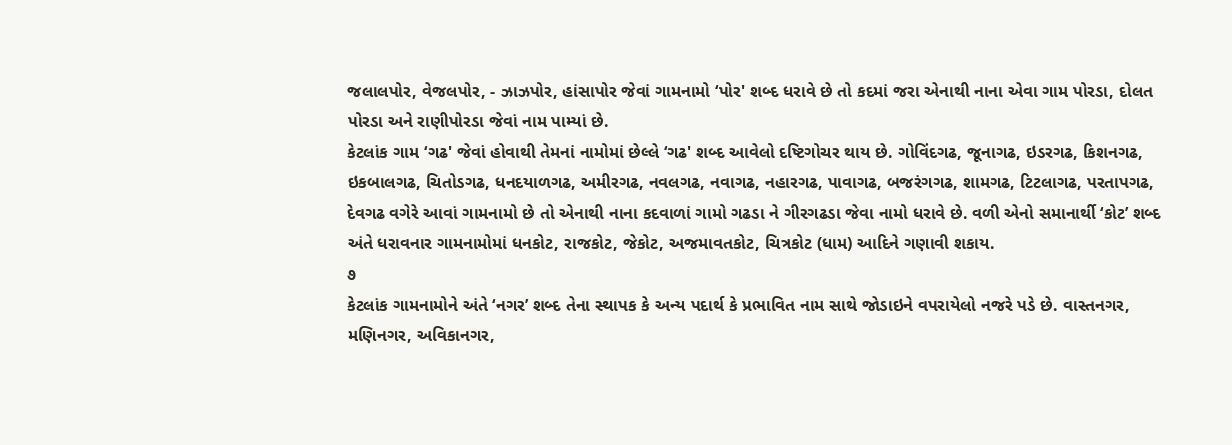જલાલપોર, વેજલપોર, - ઝાઝપોર, હાંસાપોર જેવાં ગામનામો ‘પોર' શબ્દ ધરાવે છે તો કદમાં જરા એનાથી નાના એવા ગામ પોરડા, દોલત પોરડા અને રાણીપોરડા જેવાં નામ પામ્યાં છે.
કેટલાંક ગામ ‘ગઢ' જેવાં હોવાથી તેમનાં નામોમાં છેલ્લે ‘ગઢ' શબ્દ આવેલો દષ્ટિગોચર થાય છે. ગોવિંદગઢ, જૂનાગઢ, ઇડરગઢ, કિશનગઢ, ઇકબાલગઢ, ચિતોડગઢ, ધનદયાળગઢ, અમીરગઢ, નવલગઢ, નવાગઢ, નહારગઢ, પાવાગઢ, બજરંગગઢ, શામગઢ, ટિટલાગઢ, પરતાપગઢ, દેવગઢ વગેરે આવાં ગામનામો છે તો એનાથી નાના કદવાળાં ગામો ગઢડા ને ગીરગઢડા જેવા નામો ધરાવે છે. વળી એનો સમાનાર્થી ‘કોટ’ શબ્દ અંતે ધરાવનાર ગામનામોમાં ધનકોટ, રાજકોટ, જેકોટ, અજમાવતકોટ, ચિત્રકોટ (ધામ) આદિને ગણાવી શકાય.
૭
કેટલાંક ગામનામોને અંતે ‘નગર’ શબ્દ તેના સ્થાપક કે અન્ય પદાર્થ કે પ્રભાવિત નામ સાથે જોડાઇને વપરાયેલો નજરે પડે છે. વાસ્તનગર, મણિનગર, અવિકાનગર,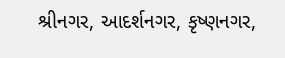શ્રીનગર, આદર્શનગર, કૃષ્ણનગર,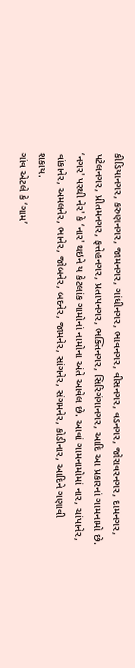કીડિયાનગર, કરુણનગર, જામનગર, ગાંધીનગર, ભાવનગર, વીસનગર, વડનગર, જોરાવરનગર, દામનગર, પટેલનગર, પ્રીતમનગર, ફત્તેહનગર, પ્રતાપનગર, ભક્તિનગર, સિરિગંગાનગર, આદિ આ પ્રકારનાં ગામનામો છે. ‘નગર' પરથી નેર' કે ‘નાર' થઇને ય કેટલાંક ગામોનાં નામોના અંતે આવેલ છે. આવાં ગામનામોમાં નાર, ચાંપાનેર, વાંકાનેર, અમલનેર, ભાનેર, જોબનેર, બદનેર, જામનેર, સાંગનેર, સંગમનેર, કોડીનાર, આદિને ગણાવી શકાય.
ગાંવ એટલે કે ‘ગામ’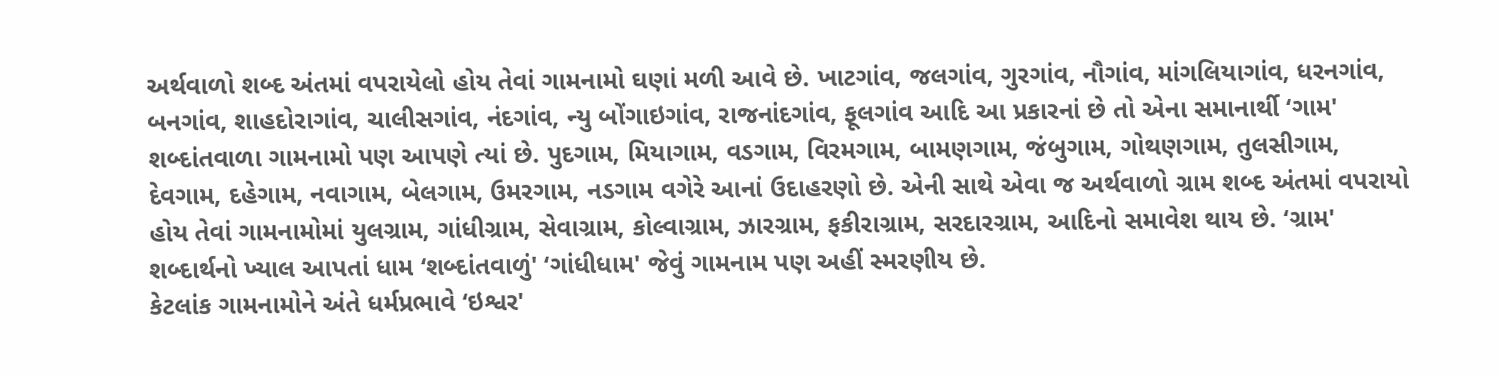અર્થવાળો શબ્દ અંતમાં વપરાયેલો હોય તેવાં ગામનામો ઘણાં મળી આવે છે. ખાટગાંવ, જલગાંવ, ગુરગાંવ, નૌગાંવ, માંગલિયાગાંવ, ધરનગાંવ, બનગાંવ, શાહદોરાગાંવ, ચાલીસગાંવ, નંદગાંવ, ન્યુ બોંગાઇગાંવ, રાજનાંદગાંવ, ફૂલગાંવ આદિ આ પ્રકારનાં છે તો એના સમાનાર્થી ‘ગામ' શબ્દાંતવાળા ગામનામો પણ આપણે ત્યાં છે. પુદગામ, મિયાગામ, વડગામ, વિરમગામ, બામણગામ, જંબુગામ, ગોથણગામ, તુલસીગામ, દેવગામ, દહેગામ, નવાગામ, બેલગામ, ઉમરગામ, નડગામ વગેરે આનાં ઉદાહરણો છે. એની સાથે એવા જ અર્થવાળો ગ્રામ શબ્દ અંતમાં વપરાયો હોય તેવાં ગામનામોમાં યુલગ્રામ, ગાંધીગ્રામ, સેવાગ્રામ, કોલ્વાગ્રામ, ઝારગ્રામ, ફકીરાગ્રામ, સરદારગ્રામ, આદિનો સમાવેશ થાય છે. ‘ગ્રામ' શબ્દાર્થનો ખ્યાલ આપતાં ધામ ‘શબ્દાંતવાળું' ‘ગાંધીધામ' જેવું ગામનામ પણ અહીં સ્મરણીય છે.
કેટલાંક ગામનામોને અંતે ધર્મપ્રભાવે ‘ઇશ્વર'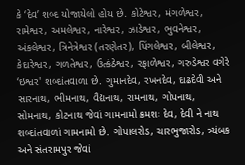કે ‘દેવ’ શબ્દ યોજાયેલો હોય છે. કોટેશ્વર, મંગળેશ્વર, રામેશ્વર, અમલેશ્વર, નારેશ્વર, ઝાડેશ્વર, ભુવનેશ્વર, અંકલેશ્વર, ત્રિનેત્રેશ્વર (તરણેતર), પિંગલેશ્વર, બીલેશ્વર, કેદારેશ્વર, ગળતેશ્વર, ઉત્કંઠેશ્વર, રફાળેશ્વર, ગરુડેશ્વર વગેરે ‘ઇશ્વર' શબ્દાંતવાળા છે. ગુમાનદેવ, રખનદેવ, દાઢદેવી અને સારનાથ, ભીમનાથ, વૈદ્યનાથ, રામનાથ, ગોપનાથ, સોમનાથ, કોટનાથ જેવાં ગામનામો ક્રમશઃ દેવ, દેવી ને નાથ શબ્દાંતવાળાં ગામનામો છે. ગોપાલરોડ, ચારભુજારોડ, ત્ર્યંબક અને સંતરામપુર જેવાં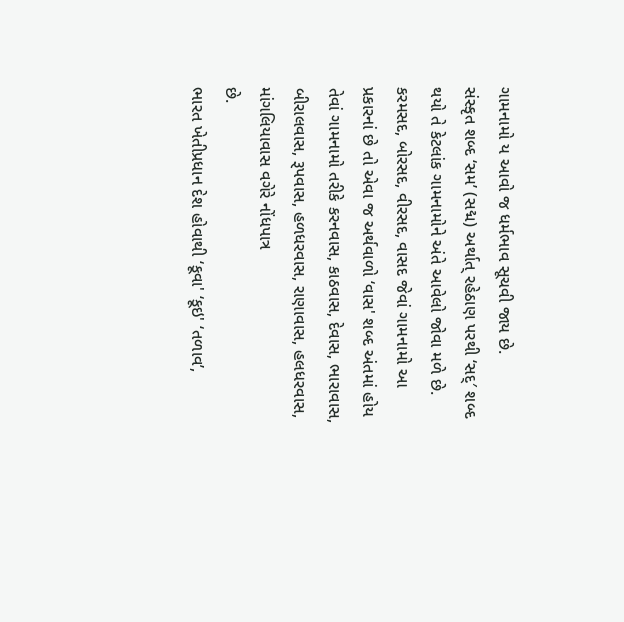ગામનામો ય આવો જ ધર્મભાવ સૂચવી જાય છે.
સંસ્કૃત શબ્દ ‘સમ’ (સદ્મ) અર્થાત્ રહેઠાણ પરથી ‘સદ્′ શબ્દ થયો તે કેટલાંક ગામનામોને અંતે આવેલો જોવા મળે છે. કરમસદ, બોરસદ, વીરસદ, વાસદ જેવાં ગામનામો આ પ્રકારનાં છે તો એવા જ અર્થવાળો ‘વાસ' શબ્દ અંતમાં હોય તેવાં ગામનામો તરીકે કરનવાસ, કાઠવાસ, દેવાસ, ભારાવાસ, બીરાલવાસ, રૂપવાસ, હળધરવાસ, રાણાવાસ, હલધરવાસ, માંગલિયાવાસ વગેરે નોંધપાત્ર
છે.
ભારત ખેતીપ્રધાન દેશ હોવાથી ‘કૂવા' ‘કૂઇ' ‘તળાવ’,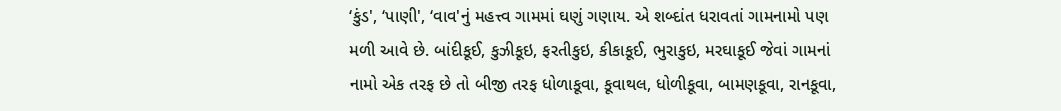‘કુંડ', ‘પાણી', ‘વાવ'નું મહત્ત્વ ગામમાં ઘણું ગણાય. એ શબ્દાંત ધરાવતાં ગામનામો પણ મળી આવે છે. બાંદીકૂઈ, કુઝીકૂઇ, ફરતીકુઇ, કીકાકૂઈ, ભુરાકુઇ, મરઘાકૂઈ જેવાં ગામનાં નામો એક તરફ છે તો બીજી તરફ ધોળાકૂવા, કૂવાથલ, ધોળીકૂવા, બામણકૂવા, રાનકૂવા,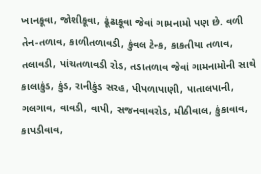ખાનકૂવા, જોશીકૂવા, ઢૂંઢાકૂવા જેવાં ગામનામો પણ છે. વળી તેન-તળાવ, કાળીતળાવડી, કુંવલ ટેન્ક, કાકતીયા તળાવ, તલાવડી, પાંચતળાવડી રોડ, તડાતળાવ જેવાં ગામનામોની સાથે કાલાકુંડ, કુંડ, રાનીકુંડ સરહ, પીપળાપાણી, પાતાલપાની, ગલગાવ, વાવડી, વાપી, સજનવાવરોડ, મીઠીવાલ, કુંકાવાવ, કાપડીવાવ,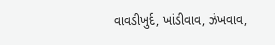વાવડીખુર્દ, ખાંડીવાવ, ઝંખવાવ,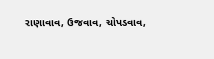રાણાવાવ, ઉજવાવ, ચોપડવાવ,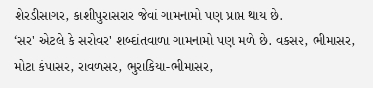શેરડીસાગર, કાશીપુરાસરાર જેવાં ગામનામો પણ પ્રાપ્ત થાય છે.
‘સર' એટલે કે સરોવર' શબ્દાંતવાળા ગામનામો પણ મળે છે. વકસ૨, ભીમાસર, મોટા કંપાસર, રાવળસર, ભુરાકિયા-ભીમાસર,